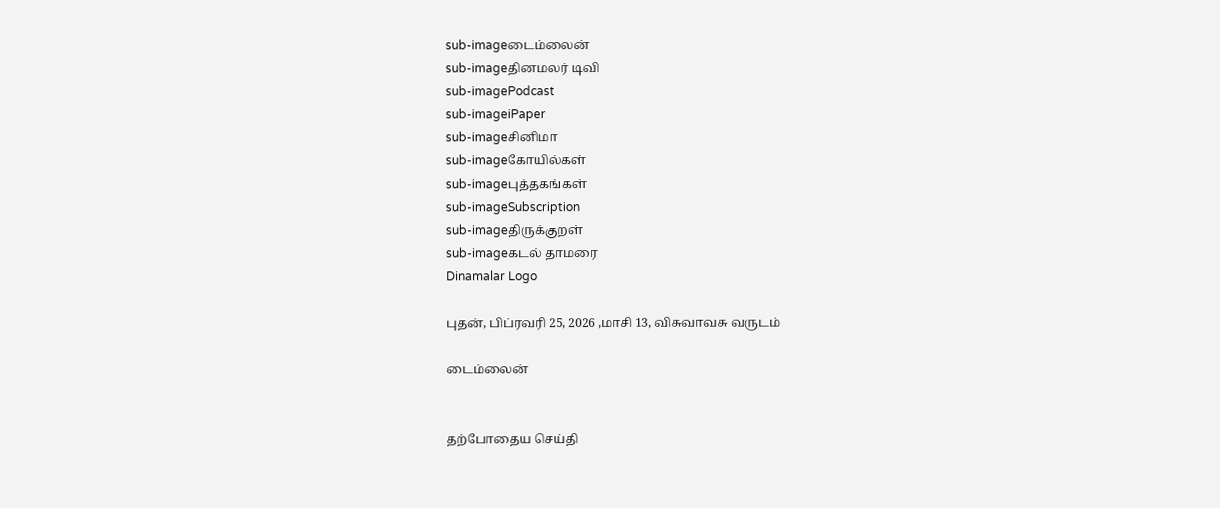sub-imageடைம்லைன்
sub-imageதினமலர் டிவி
sub-imagePodcast
sub-imageiPaper
sub-imageசினிமா
sub-imageகோயில்கள்
sub-imageபுத்தகங்கள்
sub-imageSubscription
sub-imageதிருக்குறள்
sub-imageகடல் தாமரை
Dinamalar Logo

புதன், பிப்ரவரி 25, 2026 ,மாசி 13, விசுவாவசு வருடம்

டைம்லைன்


தற்போதைய செய்தி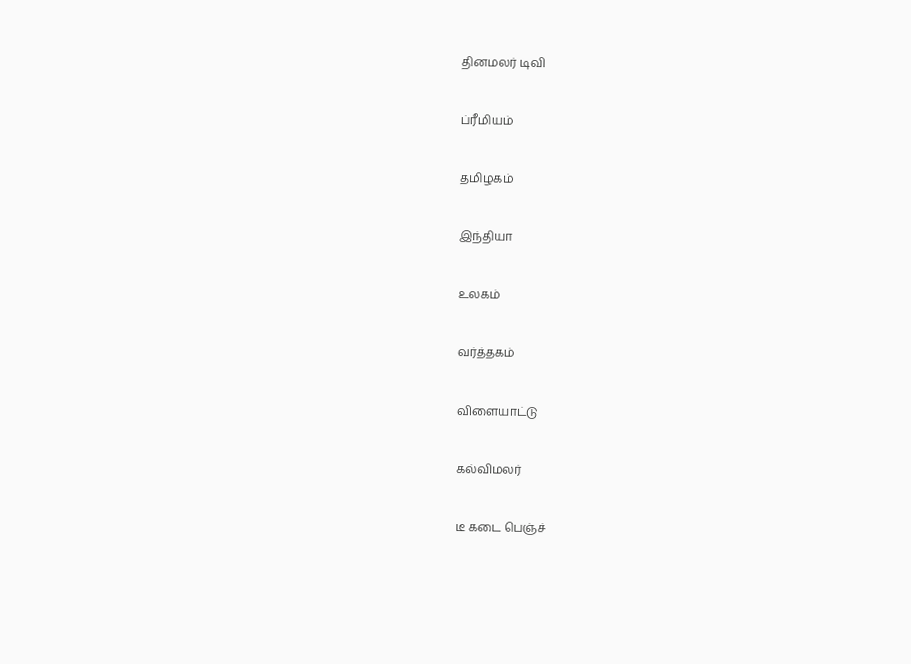தினமலர் டிவி


ப்ரீமியம்


தமிழகம்


இந்தியா


உலகம்


வர்த்தகம்


விளையாட்டு


கல்விமலர்


டீ கடை பெஞ்ச்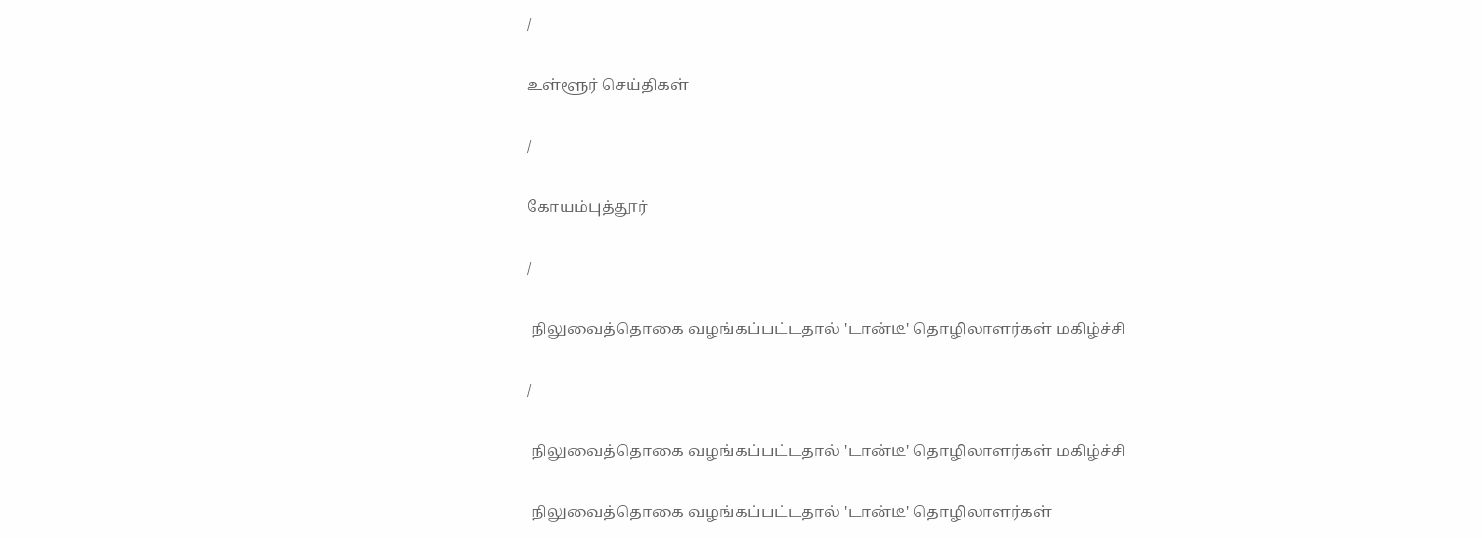/

உள்ளூர் செய்திகள்

/

கோயம்புத்தூர்

/

 நிலுவைத்தொகை வழங்கப்பட்டதால் 'டான்டீ' தொழிலாளர்கள் மகிழ்ச்சி

/

 நிலுவைத்தொகை வழங்கப்பட்டதால் 'டான்டீ' தொழிலாளர்கள் மகிழ்ச்சி

 நிலுவைத்தொகை வழங்கப்பட்டதால் 'டான்டீ' தொழிலாளர்கள்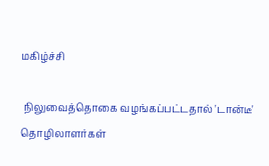மகிழ்ச்சி

 நிலுவைத்தொகை வழங்கப்பட்டதால் 'டான்டீ' தொழிலாளர்கள்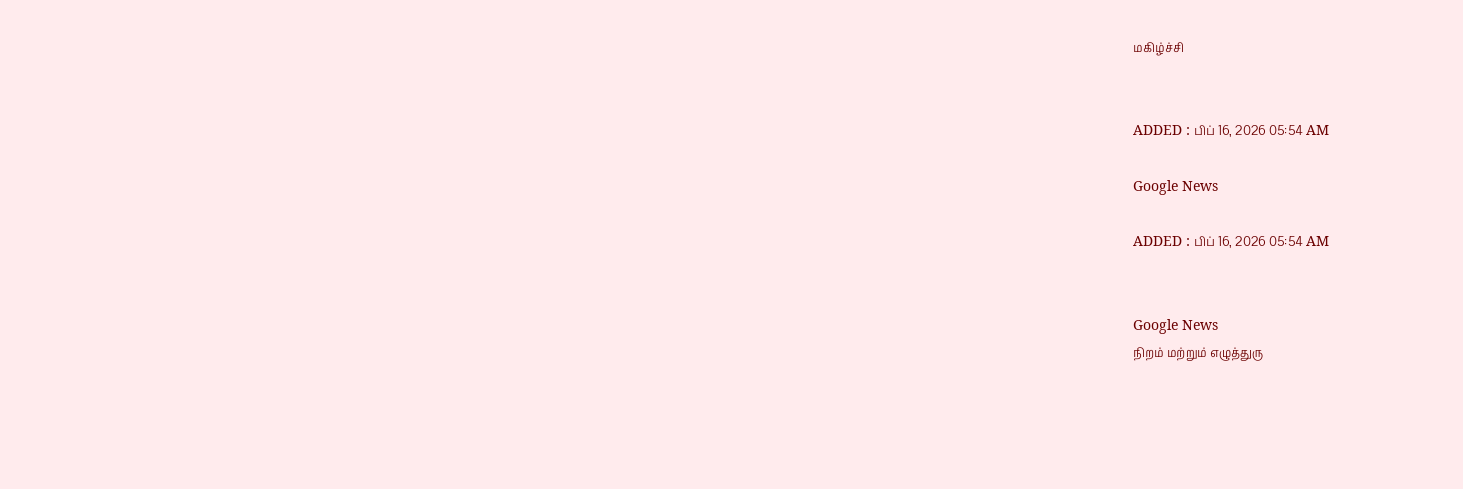மகிழ்ச்சி


ADDED : பிப் 16, 2026 05:54 AM

Google News

ADDED : பிப் 16, 2026 05:54 AM


Google News
நிறம் மற்றும் எழுத்துரு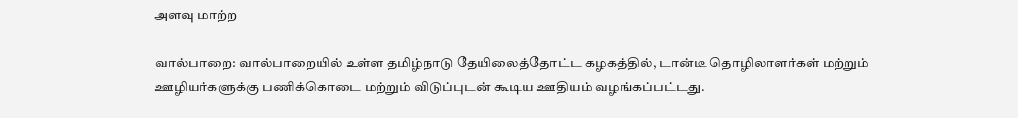அளவு மாற்ற

வால்பாறை: வால்பாறையில் உள்ள தமிழ்நாடு தேயிலைத்தோட்ட கழகத்தில், டான்டீ தொழிலாளர்கள் மற்றும் ஊழியர்களுக்கு பணிக்கொடை மற்றும் விடுப்புடன் கூடிய ஊதியம் வழங்கப்பட்டது.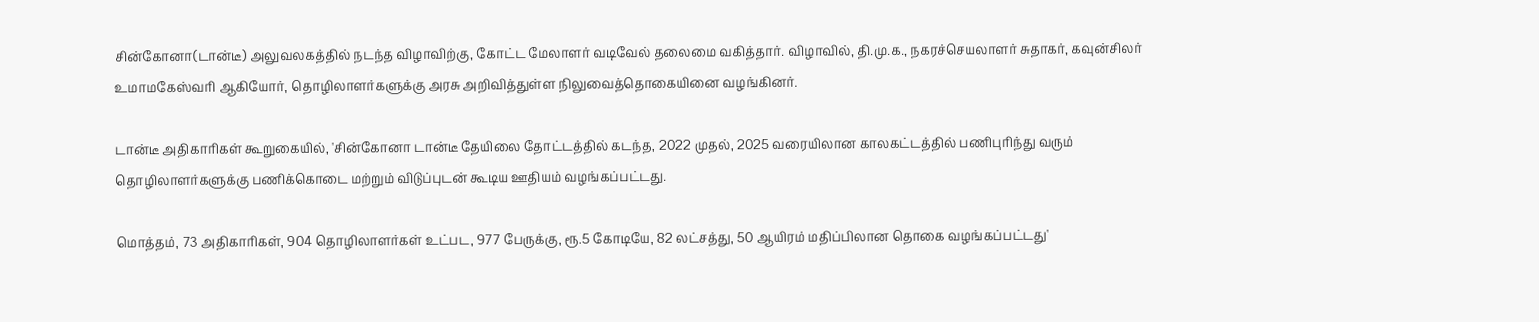சின்கோனா(டான்டீ) அலுவலகத்தில் நடந்த விழாவிற்கு, கோட்ட மேலாளர் வடிவேல் தலைமை வகித்தார். விழாவில், தி.மு.க., நகரச்செயலாளர் சுதாகர், கவுன்சிலர் உமாமகேஸ்வரி ஆகியோர், தொழிலாளர்களுக்கு அரசு அறிவித்துள்ள நிலுவைத்தொகையினை வழங்கினர்.

டான்டீ அதிகாரிகள் கூறுகையில், 'சின்கோனா டான்டீ தேயிலை தோட்டத்தில் கடந்த, 2022 முதல், 2025 வரையிலான காலகட்டத்தில் பணிபுரிந்து வரும் தொழிலாளர்களுக்கு பணிக்கொடை மற்றும் விடுப்புடன் கூடிய ஊதியம் வழங்கப்பட்டது.

மொத்தம், 73 அதிகாரிகள், 904 தொழிலாளர்கள் உட்பட, 977 பேருக்கு, ரூ.5 கோடியே, 82 லட்சத்து, 50 ஆயிரம் மதிப்பிலான தொகை வழங்கப்பட்டது'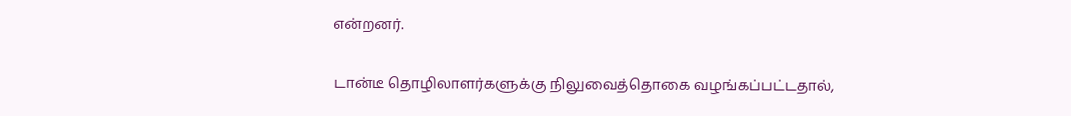என்றனர்.

டான்டீ தொழிலாளர்களுக்கு நிலுவைத்தொகை வழங்கப்பட்டதால்,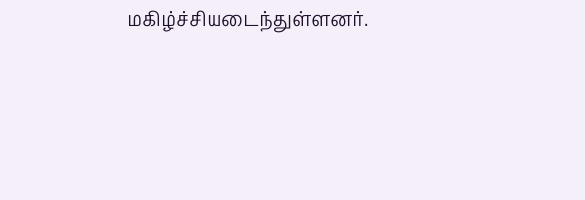மகிழ்ச்சியடைந்துள்ளனர்.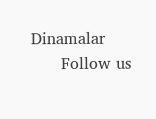Dinamalar
      Follow us